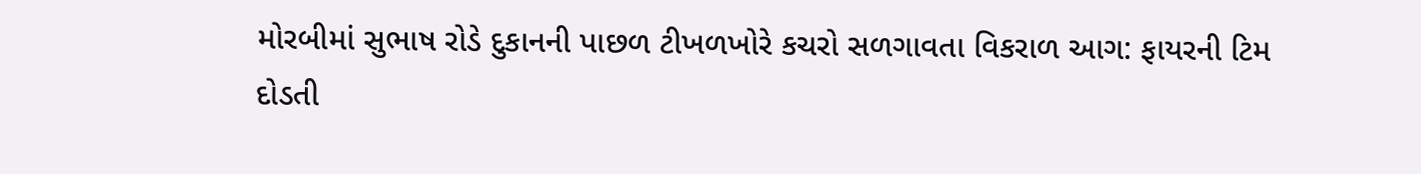મોરબીમાં સુભાષ રોડે દુકાનની પાછળ ટીખળખોરે કચરો સળગાવતા વિકરાળ આગ: ફાયરની ટિમ દોડતી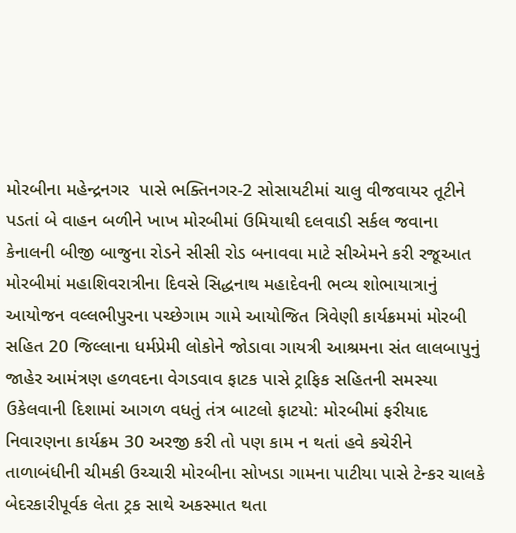મોરબીના મહેન્દ્રનગર  પાસે ભક્તિનગર-2 સોસાયટીમાં ચાલુ વીજવાયર તૂટીને પડતાં બે વાહન બળીને ખાખ મોરબીમાં ઉમિયાથી દલવાડી સર્કલ જવાના કેનાલની બીજી બાજુના રોડને સીસી રોડ બનાવવા માટે સીએમને કરી રજૂઆત મોરબીમાં મહાશિવરાત્રીના દિવસે સિદ્ધનાથ મહાદેવની ભવ્ય શોભાયાત્રાનું આયોજન વલ્લભીપુરના પચ્છેગામ ગામે આયોજિત ત્રિવેણી કાર્યક્રમમાં મોરબી સહિત 20 જિલ્લાના ધર્મપ્રેમી લોકોને જોડાવા ગાયત્રી આશ્રમના સંત લાલબાપુનું જાહેર આમંત્રણ હળવદના વેગડવાવ ફાટક પાસે ટ્રાફિક સહિતની સમસ્યા ઉકેલવાની દિશામાં આગળ વધતું તંત્ર બાટલો ફાટયો: મોરબીમાં ફરીયાદ નિવારણના કાર્યક્રમ 30 અરજી કરી તો પણ કામ ન થતાં હવે કચેરીને તાળાબંધીની ચીમકી ઉચ્ચારી મોરબીના સોખડા ગામના પાટીયા પાસે ટેન્કર ચાલકે બેદરકારીપૂર્વક લેતા ટ્રક સાથે અકસ્માત થતા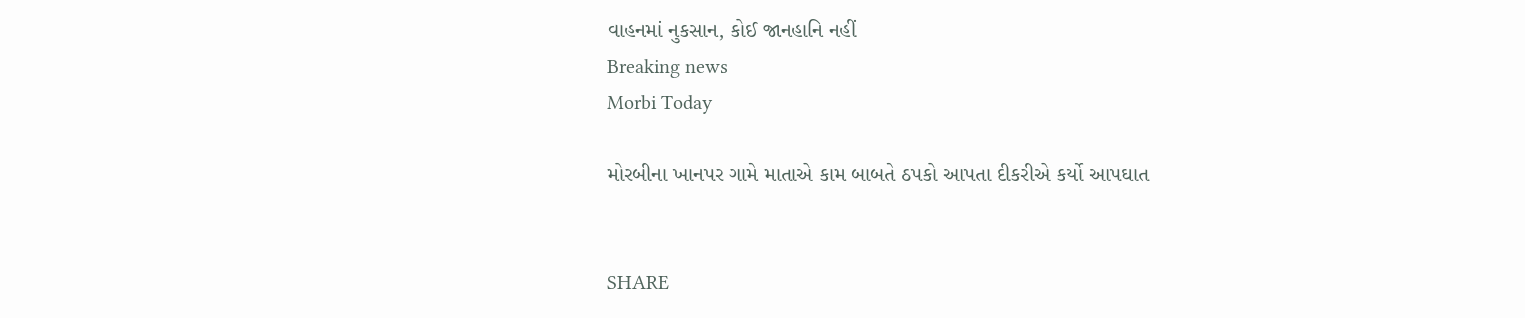વાહનમાં નુકસાન, કોઈ જાનહાનિ નહીં
Breaking news
Morbi Today

મોરબીના ખાનપર ગામે માતાએ કામ બાબતે ઠપકો આપતા દીકરીએ કર્યો આપઘાત


SHARE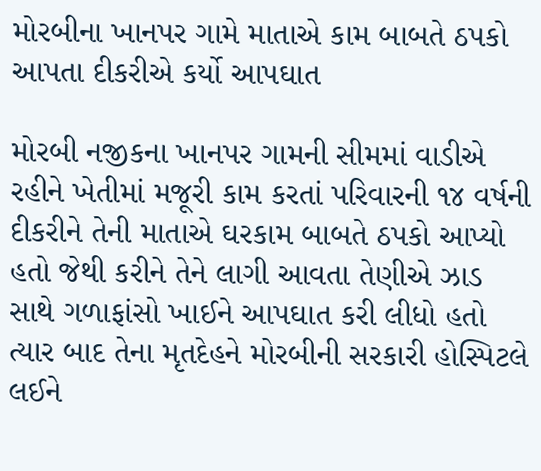મોરબીના ખાનપર ગામે માતાએ કામ બાબતે ઠપકો આપતા દીકરીએ કર્યો આપઘાત

મોરબી નજીકના ખાનપર ગામની સીમમાં વાડીએ રહીને ખેતીમાં મજૂરી કામ કરતાં પરિવારની ૧૪ વર્ષની દીકરીને તેની માતાએ ઘરકામ બાબતે ઠપકો આપ્યો હતો જેથી કરીને તેને લાગી આવતા તેણીએ ઝાડ સાથે ગળાફાંસો ખાઈને આપઘાત કરી લીધો હતો ત્યાર બાદ તેના મૃતદેહને મોરબીની સરકારી હોસ્પિટલે લઈને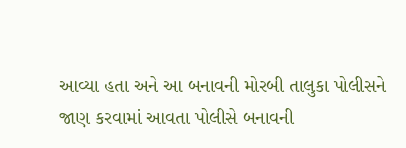આવ્યા હતા અને આ બનાવની મોરબી તાલુકા પોલીસને જાણ કરવામાં આવતા પોલીસે બનાવની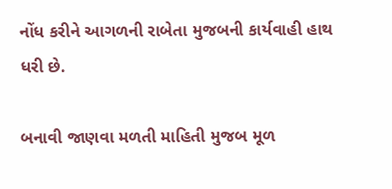નોંધ કરીને આગળની રાબેતા મુજબની કાર્યવાહી હાથ ધરી છે.

બનાવી જાણવા મળતી માહિતી મુજબ મૂળ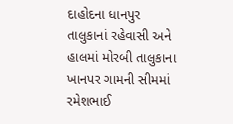દાહોદના ધાનપુર તાલુકાનાં રહેવાસી અને હાલમાં મોરબી તાલુકાના ખાનપર ગામની સીમમાં રમેશભાઈ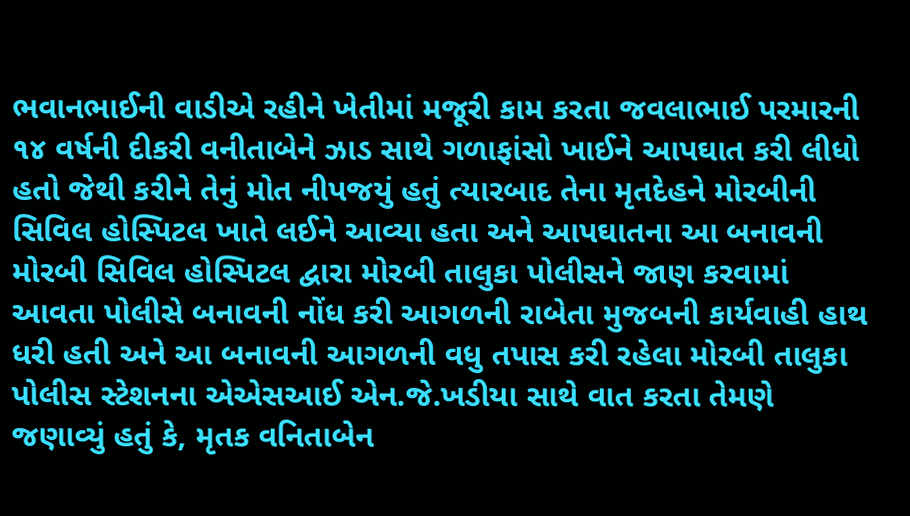ભવાનભાઈની વાડીએ રહીને ખેતીમાં મજૂરી કામ કરતા જવલાભાઈ પરમારની ૧૪ વર્ષની દીકરી વનીતાબેને ઝાડ સાથે ગળાફાંસો ખાઈને આપઘાત કરી લીધો હતો જેથી કરીને તેનું મોત નીપજયું હતું ત્યારબાદ તેના મૃતદેહને મોરબીની સિવિલ હોસ્પિટલ ખાતે લઈને આવ્યા હતા અને આપઘાતના આ બનાવની મોરબી સિવિલ હોસ્પિટલ દ્વારા મોરબી તાલુકા પોલીસને જાણ કરવામાં આવતા પોલીસે બનાવની નોંધ કરી આગળની રાબેતા મુજબની કાર્યવાહી હાથ ધરી હતી અને આ બનાવની આગળની વધુ તપાસ કરી રહેલા મોરબી તાલુકા પોલીસ સ્ટેશનના એએસઆઈ એન.જે.ખડીયા સાથે વાત કરતા તેમણે જણાવ્યું હતું કે, મૃતક વનિતાબેન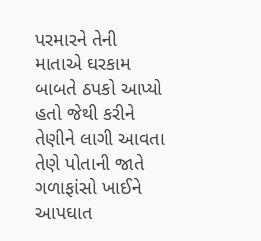પરમારને તેની માતાએ ઘરકામ બાબતે ઠપકો આપ્યો હતો જેથી કરીને તેણીને લાગી આવતા તેણે પોતાની જાતે ગળાફાંસો ખાઈને આપઘાત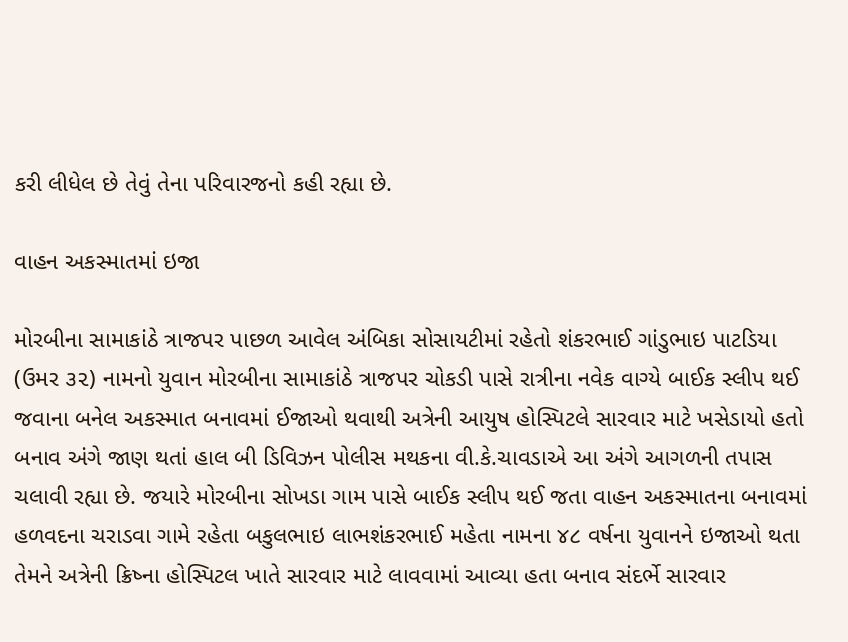કરી લીધેલ છે તેવું તેના પરિવારજનો કહી રહ્યા છે.

વાહન અકસ્માતમાં ઇજા

મોરબીના સામાકાંઠે ત્રાજપર પાછળ આવેલ અંબિકા સોસાયટીમાં રહેતો શંકરભાઈ ગાંડુભાઇ પાટડિયા (ઉમર ૩૨) નામનો યુવાન મોરબીના સામાકાંઠે ત્રાજપર ચોકડી પાસે રાત્રીના નવેક વાગ્યે બાઈક સ્લીપ થઈ જવાના બનેલ અકસ્માત બનાવમાં ઈજાઓ થવાથી અત્રેની આયુષ હોસ્પિટલે સારવાર માટે ખસેડાયો હતો બનાવ અંગે જાણ થતાં હાલ બી ડિવિઝન પોલીસ મથકના વી.કે.ચાવડાએ આ અંગે આગળની તપાસ ચલાવી રહ્યા છે. જયારે મોરબીના સોખડા ગામ પાસે બાઈક સ્લીપ થઈ જતા વાહન અકસ્માતના બનાવમાં હળવદના ચરાડવા ગામે રહેતા બકુલભાઇ લાભશંકરભાઈ મહેતા નામના ૪૮ વર્ષના યુવાનને ઇજાઓ થતા તેમને અત્રેની ક્રિષ્ના હોસ્પિટલ ખાતે સારવાર માટે લાવવામાં આવ્યા હતા બનાવ સંદર્ભે સારવાર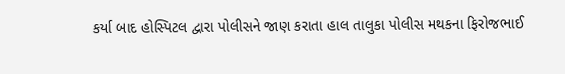કર્યા બાદ હોસ્પિટલ દ્વારા પોલીસને જાણ કરાતા હાલ તાલુકા પોલીસ મથકના ફિરોજભાઈ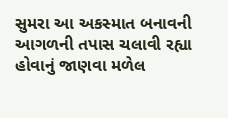સુમરા આ અકસ્માત બનાવની આગળની તપાસ ચલાવી રહ્યા હોવાનું જાણવા મળેલ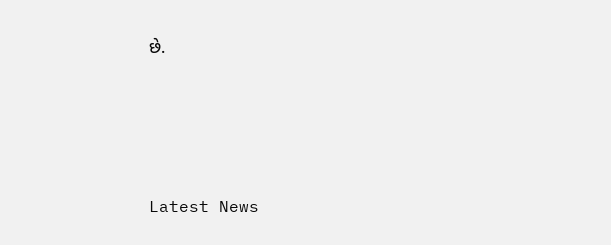છે.






Latest News